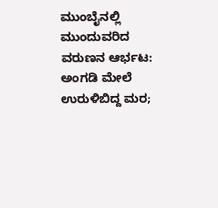ಮುಂಬೈನಲ್ಲಿ ಮುಂದುವರಿದ ವರುಣನ ಆರ್ಭಟ: ಅಂಗಡಿ ಮೇಲೆ ಉರುಳಿಬಿದ್ದ ಮರ;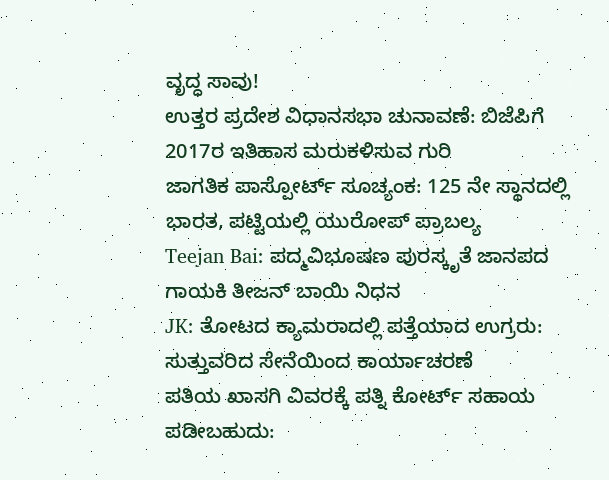ವೃದ್ಧ ಸಾವು!
ಉತ್ತರ ಪ್ರದೇಶ ವಿಧಾನಸಭಾ ಚುನಾವಣೆ: ಬಿಜೆಪಿಗೆ 2017ರ ಇತಿಹಾಸ ಮರುಕಳಿಸುವ ಗುರಿ
ಜಾಗತಿಕ ಪಾಸ್ಪೋರ್ಟ್ ಸೂಚ್ಯಂಕ: 125 ನೇ ಸ್ಥಾನದಲ್ಲಿ ಭಾರತ, ಪಟ್ಟಿಯಲ್ಲಿ ಯುರೋಪ್ ಪ್ರಾಬಲ್ಯ
Teejan Bai: ಪದ್ಮವಿಭೂಷಣ ಪುರಸ್ಕೃತೆ ಜಾನಪದ ಗಾಯಕಿ ತೀಜನ್ ಬಾಯಿ ನಿಧನ
JK: ತೋಟದ ಕ್ಯಾಮರಾದಲ್ಲಿ ಪತ್ತೆಯಾದ ಉಗ್ರರು: ಸುತ್ತುವರಿದ ಸೇನೆಯಿಂದ ಕಾರ್ಯಾಚರಣೆ
ಪತಿಯ ಖಾಸಗಿ ವಿವರಕ್ಕೆ ಪತ್ನಿ ಕೋರ್ಟ್ ಸಹಾಯ ಪಡೀಬಹುದು: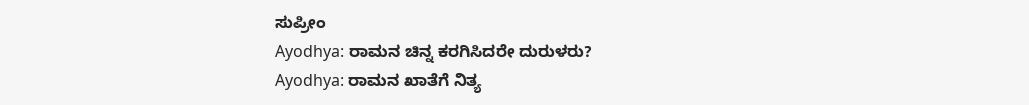ಸುಪ್ರೀಂ
Ayodhya: ರಾಮನ ಚಿನ್ನ ಕರಗಿಸಿದರೇ ದುರುಳರು?
Ayodhya: ರಾಮನ ಖಾತೆಗೆ ನಿತ್ಯ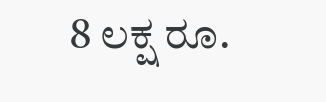8 ಲಕ್ಷ ರೂ.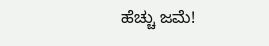ಹೆಚ್ಚು ಜಮೆ!